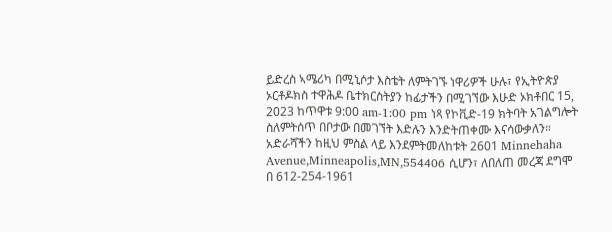ይድረስ ኣሜሪካ በሚኒሶታ እስቴት ለምትገኙ ነዋሪዎች ሁሉ፣ የኢትዮጵያ ኦርቶዶክስ ተዋሕዶ ቤተክርስትያን ከፊታችን በሚገኘው እሁድ ኦክቶበር 15, 2023 ከጥዋቱ 9:00 am-1:00 pm ነጻ የኮቪድ-19 ክትባት አገልግሎት ስለምትሰጥ በቦታው በመገኘት እድሉን እንድትጠቀሙ እናሳውቃለን።
አድራሻችን ከዚህ ምስል ላይ እንደምትመለከቱት 2601 Minnehaha Avenue,Minneapolis,MN,554406 ሲሆን፣ ለበለጠ መረጃ ደግሞ በ 612-254-1961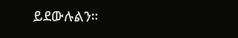ይደውሉልን።